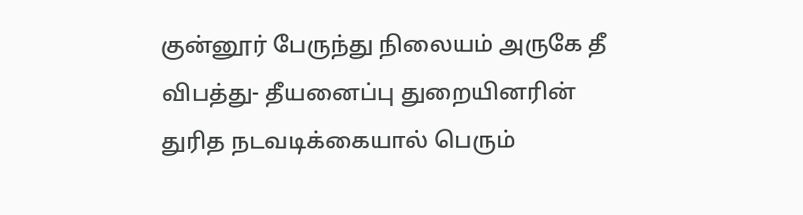குன்னூர் பேருந்து நிலையம் அருகே தீ விபத்து- தீயனைப்பு துறையினரின் துரித நடவடிக்கையால் பெரும்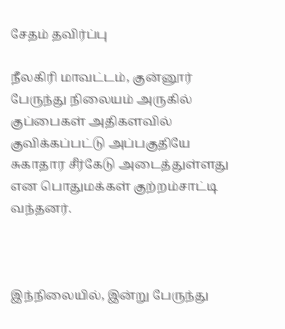சேதம் தவிர்ப்பு

நீலகிரி மாவட்டம், குன்னூர் பேருந்து நிலையம் அருகில் குப்பைகள் அதிகளவில் குவிக்கப்பட்டு அப்பகுதியே சுகாதார சீர்கேடு அடைத்துள்ளது என பொதுமக்கள் குற்றம்சாட்டி வந்தனர்.



இந்நிலையில், இன்று பேருந்து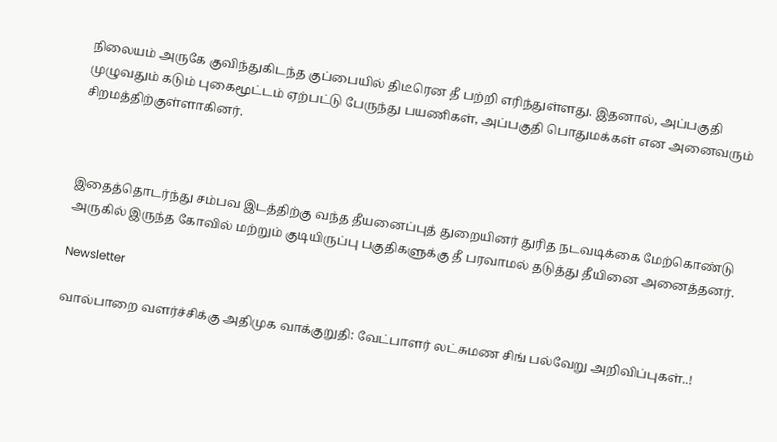நிலையம் அருகே குவிந்துகிடந்த குப்பையில் திடீரென தீ பற்றி எரிந்துள்ளது. இதனால், அப்பகுதி முழுவதும் கடும் புகைமூட்டம் ஏற்பட்டு பேருந்து பயணிகள், அப்பகுதி பொதுமக்கள் என அனைவரும் சிறமத்திற்குள்ளாகினர்.



இதைத்தொடர்ந்து சம்பவ இடத்திற்கு வந்த தீயனைப்புத் துறையினர் துரித நடவடிக்கை மேற்கொண்டு அருகில் இருந்த கோவில் மற்றும் குடியிருப்பு பகுதிகளுக்கு தீ பரவாமல் தடுத்து தீயினை அனைத்தனர்.

Newsletter

வால்பாறை வளர்ச்சிக்கு அதிமுக வாக்குறுதி: வேட்பாளர் லட்சுமண சிங் பல்வேறு அறிவிப்புகள்..!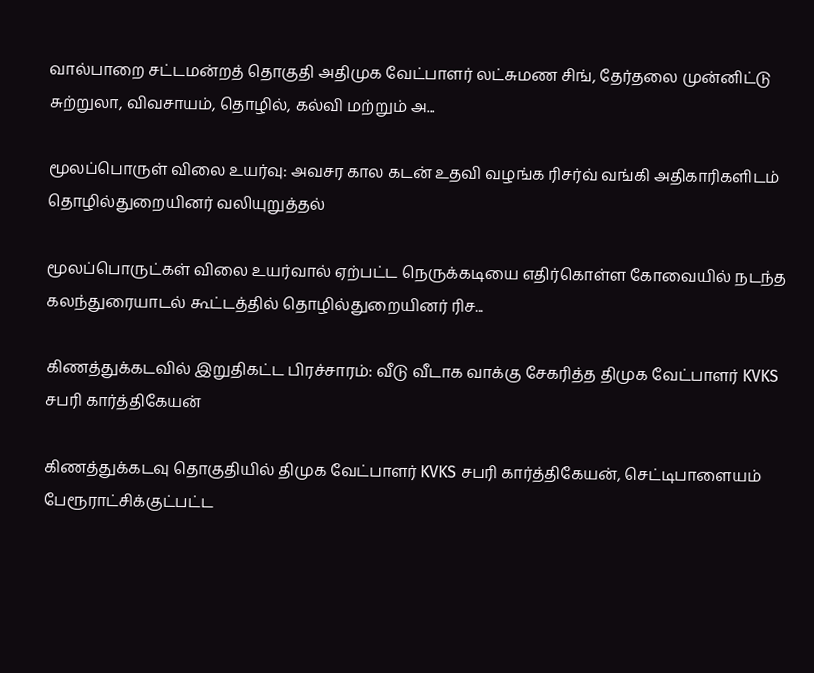வால்பாறை சட்டமன்றத் தொகுதி அதிமுக வேட்பாளர் லட்சுமண சிங், தேர்தலை முன்னிட்டு சுற்றுலா, விவசாயம், தொழில், கல்வி மற்றும் அ...

மூலப்பொருள் விலை உயர்வு: அவசர கால கடன் உதவி வழங்க ரிசர்வ் வங்கி அதிகாரிகளிடம் தொழில்துறையினர் வலியுறுத்தல்

மூலப்பொருட்கள் விலை உயர்வால் ஏற்பட்ட நெருக்கடியை எதிர்கொள்ள கோவையில் நடந்த கலந்துரையாடல் கூட்டத்தில் தொழில்துறையினர் ரிச...

கிணத்துக்கடவில் இறுதிகட்ட பிரச்சாரம்: வீடு வீடாக வாக்கு சேகரித்த திமுக வேட்பாளர் KVKS சபரி கார்த்திகேயன்

கிணத்துக்கடவு தொகுதியில் திமுக வேட்பாளர் KVKS சபரி கார்த்திகேயன், செட்டிபாளையம் பேரூராட்சிக்குட்பட்ட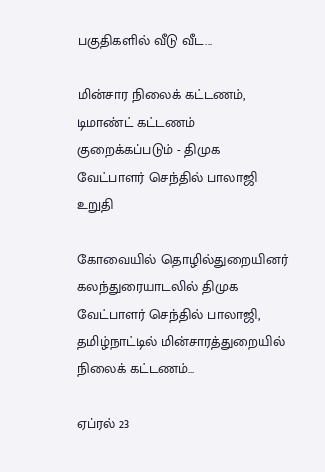பகுதிகளில் வீடு வீட...

மின்சார நிலைக் கட்டணம், டிமாண்ட் கட்டணம் குறைக்கப்படும் - திமுக வேட்பாளர் செந்தில் பாலாஜி உறுதி

கோவையில் தொழில்துறையினர் கலந்துரையாடலில் திமுக வேட்பாளர் செந்தில் பாலாஜி, தமிழ்நாட்டில் மின்சாரத்துறையில் நிலைக் கட்டணம்...

ஏப்ரல் 23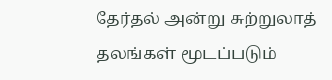தேர்தல் அன்று சுற்றுலாத் தலங்கள் மூடப்படும்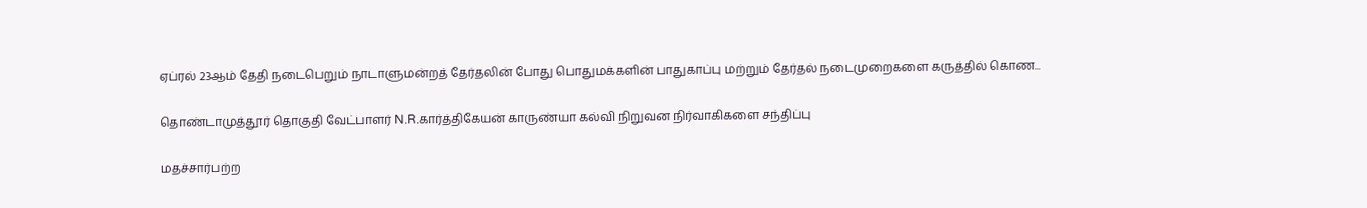ஏப்ரல் 23ஆம் தேதி நடைபெறும் நாடாளுமன்றத் தேர்தலின் போது பொதுமக்களின் பாதுகாப்பு மற்றும் தேர்தல் நடைமுறைகளை கருத்தில் கொண...

தொண்டாமுத்தூர் தொகுதி வேட்பாளர் N.R.கார்த்திகேயன் காருண்யா கல்வி நிறுவன நிர்வாகிகளை சந்திப்பு

மதச்சார்பற்ற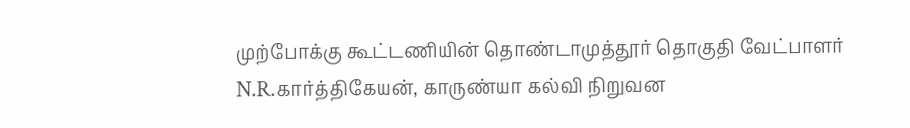முற்போக்கு கூட்டணியின் தொண்டாமுத்தூர் தொகுதி வேட்பாளர் N.R.கார்த்திகேயன், காருண்யா கல்வி நிறுவன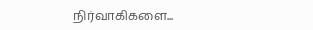நிர்வாகிகளை...